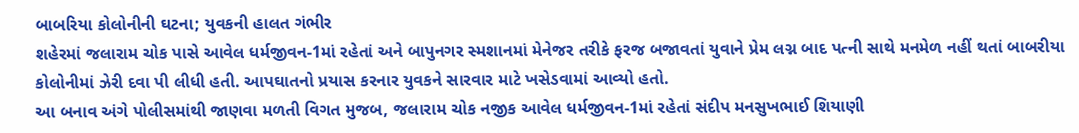બાબરિયા કોલોનીની ઘટના; યુવકની હાલત ગંભીર
શહેરમાં જલારામ ચોક પાસે આવેલ ધર્મજીવન-1માં રહેતાં અને બાપુનગર સ્મશાનમાં મેનેજર તરીકે ફરજ બજાવતાં યુવાને પ્રેમ લગ્ન બાદ પત્ની સાથે મનમેળ નહીં થતાં બાબરીયા કોલોનીમાં ઝેરી દવા પી લીધી હતી. આપઘાતનો પ્રયાસ કરનાર યુવકને સારવાર માટે ખસેડવામાં આવ્યો હતો.
આ બનાવ અંગે પોલીસમાંથી જાણવા મળતી વિગત મુજબ, જલારામ ચોક નજીક આવેલ ધર્મજીવન-1માં રહેતાં સંદીપ મનસુખભાઈ શિયાણી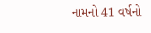નામનો 41 વર્ષનો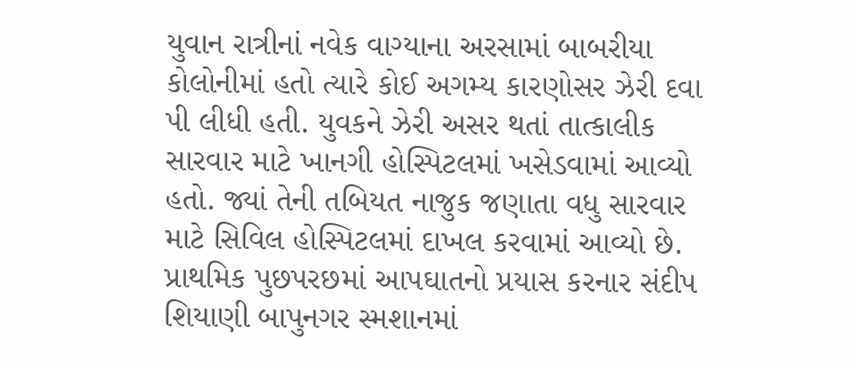યુવાન રાત્રીનાં નવેક વાગ્યાના અરસામાં બાબરીયા કોલોનીમાં હતો ત્યારે કોઈ અગમ્ય કારણોસર ઝેરી દવા પી લીધી હતી. યુવકને ઝેરી અસર થતાં તાત્કાલીક સારવાર માટે ખાનગી હોસ્પિટલમાં ખસેડવામાં આવ્યો હતો. જ્યાં તેની તબિયત નાજુક જણાતા વધુ સારવાર માટે સિવિલ હોસ્પિટલમાં દાખલ કરવામાં આવ્યો છે.
પ્રાથમિક પુછપરછમાં આપઘાતનો પ્રયાસ કરનાર સંદીપ શિયાણી બાપુનગર સ્મશાનમાં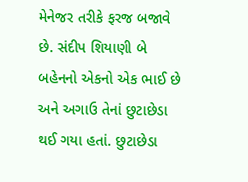મેનેજર તરીકે ફરજ બજાવે છે. સંદીપ શિયાણી બે બહેનનો એકનો એક ભાઈ છે અને અગાઉ તેનાં છુટાછેડા થઈ ગયા હતાં. છુટાછેડા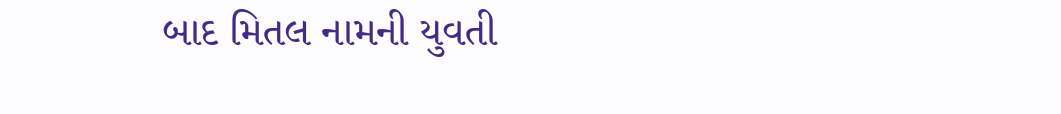બાદ મિતલ નામની યુવતી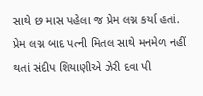સાથે છ માસ પહેલા જ પ્રેમ લગ્ન કર્યા હતાં. પ્રેમ લગ્ન બાદ પત્ની મિતલ સાથે મનમેળ નહીં થતાં સંદીપ શિયાણીએ ઝેરી દવા પી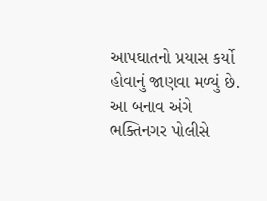આપઘાતનો પ્રયાસ કર્યો હોવાનું જાણવા મળ્યું છે. આ બનાવ અંગે ભક્તિનગર પોલીસે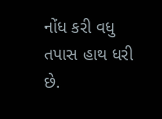નોંધ કરી વધુ તપાસ હાથ ધરી છે.